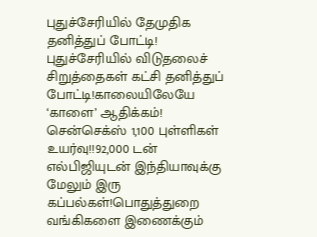புதுச்சேரியில் தேமுதிக தனித்துப் போட்டி! புதுச்சேரியில் விடுதலைச் சிறுத்தைகள் கட்சி தனித்துப் போட்டி!காலையிலேயே ‘காளை’ ஆதிக்கம்! சென்செக்ஸ் 1,100 புள்ளிகள் உயர்வு!!92,000 டன் எல்பிஜியுடன் இந்தியாவுக்கு மேலும் இரு கப்பல்கள்!பொதுத்துறை வங்கிகளை இணைக்கும்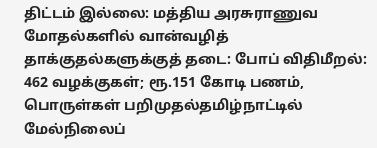திட்டம் இல்லை: மத்திய அரசுராணுவ மோதல்களில் வான்வழித் தாக்குதல்களுக்குத் தடை: போப் விதிமீறல்: 462 வழக்குகள்; ரூ.151 கோடி பணம், பொருள்கள் பறிமுதல்தமிழ்நாட்டில் மேல்நிலைப்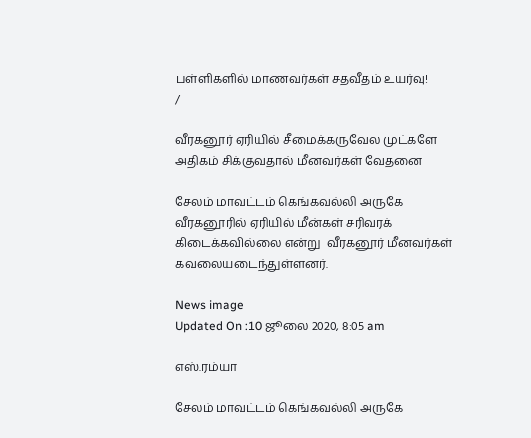பள்ளிகளில் மாணவர்கள் சதவீதம் உயர்வு!
/

வீரகனூர் ஏரியில் சீமைக்கருவேல முட்களே அதிகம் சிக்குவதால் மீனவர்கள் வேதனை

சேலம் மாவட்டம் கெங்கவல்லி அருகே வீரகனூரில் ஏரியில் மீன்கள் சரிவரக் கிடைக்கவில்லை என்று  வீரகனூர் மீனவர்கள் கவலையடைந்துள்ளனர்.

News image
Updated On :10 ஜூலை 2020, 8:05 am

எஸ்.ரம்யா

சேலம் மாவட்டம் கெங்கவல்லி அருகே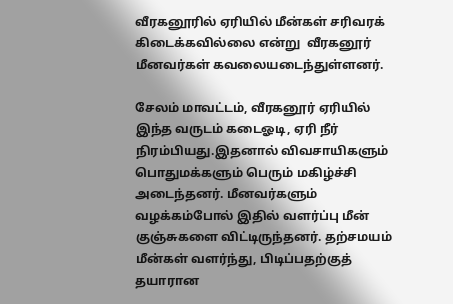வீரகனூரில் ஏரியில் மீன்கள் சரிவரக் கிடைக்கவில்லை என்று  வீரகனூர் மீனவர்கள் கவலையடைந்துள்ளனர்.

சேலம் மாவட்டம், வீரகனூர் ஏரியில் இந்த வருடம் கடைஓடி, ஏரி நீர் நிரம்பியது.இதனால் விவசாயிகளும் பொதுமக்களும் பெரும் மகிழ்ச்சி அடைந்தனர். மீனவர்களும் வழக்கம்போல் இதில் வளர்ப்பு மீன் குஞ்சுகளை விட்டிருந்தனர். தற்சமயம் மீன்கள் வளர்ந்து, பிடிப்பதற்குத் தயாரான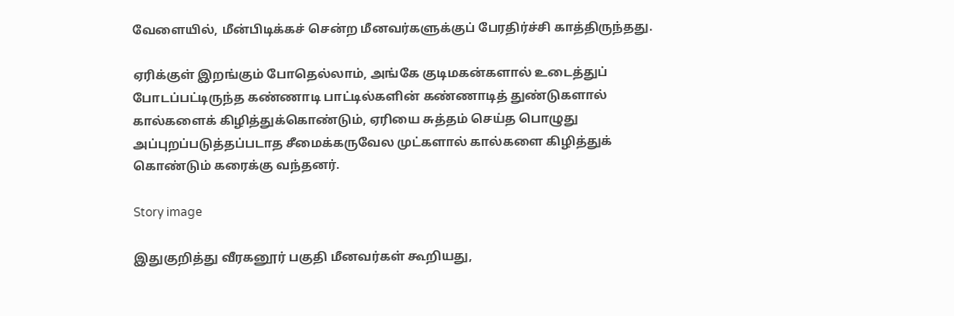வேளையில், மீன்பிடிக்கச் சென்ற மீனவர்களுக்குப் பேரதிர்ச்சி காத்திருந்தது.

ஏரிக்குள் இறங்கும் போதெல்லாம், அங்கே குடிமகன்களால் உடைத்துப் போடப்பட்டிருந்த கண்ணாடி பாட்டில்களின் கண்ணாடித் துண்டுகளால் கால்களைக் கிழித்துக்கொண்டும், ஏரியை சுத்தம் செய்த பொழுது அப்புறப்படுத்தப்படாத சீமைக்கருவேல முட்களால் கால்களை கிழித்துக் கொண்டும் கரைக்கு வந்தனர்.

Story image

இதுகுறித்து வீரகனூர் பகுதி மீனவர்கள் கூறியது,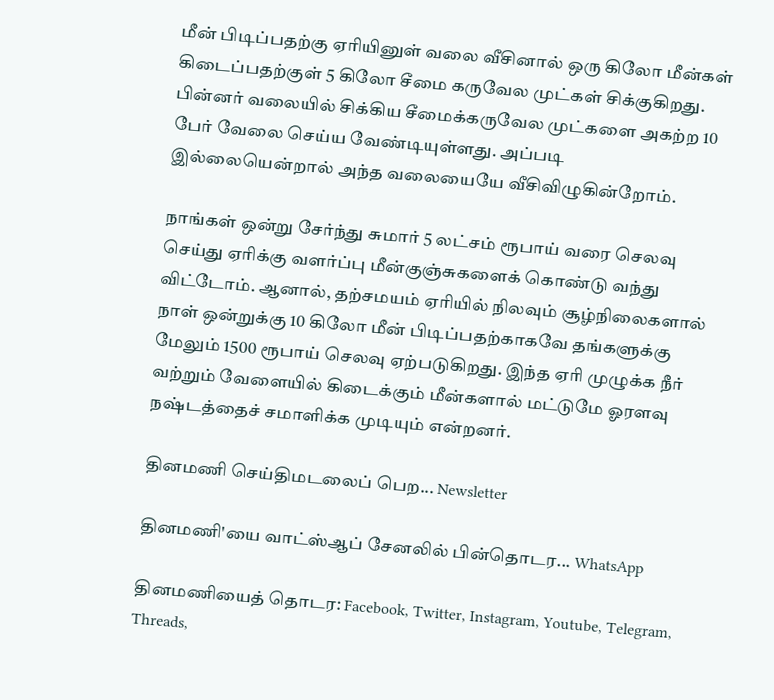மீன் பிடிப்பதற்கு ஏரியினுள் வலை வீசினால் ஒரு கிலோ மீன்கள் கிடைப்பதற்குள் 5 கிலோ சீமை கருவேல முட்கள் சிக்குகிறது. பின்னர் வலையில் சிக்கிய சீமைக்கருவேல முட்களை அகற்ற 10 பேர் வேலை செய்ய வேண்டியுள்ளது. அப்படி இல்லையென்றால் அந்த வலையையே வீசிவிழுகின்றோம்.

நாங்கள் ஒன்று சேர்ந்து சுமார் 5 லட்சம் ரூபாய் வரை செலவு செய்து ஏரிக்கு வளர்ப்பு மீன்குஞ்சுகளைக் கொண்டு வந்து விட்டோம். ஆனால், தற்சமயம் ஏரியில் நிலவும் சூழ்நிலைகளால் நாள் ஒன்றுக்கு 10 கிலோ மீன் பிடிப்பதற்காகவே தங்களுக்கு மேலும் 1500 ரூபாய் செலவு ஏற்படுகிறது. இந்த ஏரி முழுக்க நீர் வற்றும் வேளையில் கிடைக்கும் மீன்களால் மட்டுமே ஓரளவு நஷ்டத்தைச் சமாளிக்க முடியும் என்றனர்.

தினமணி செய்திமடலைப் பெற... Newsletter

தினமணி'யை வாட்ஸ்ஆப் சேனலில் பின்தொடர... WhatsApp

தினமணியைத் தொடர: Facebook, Twitter, Instagram, Youtube, Telegram, Threads,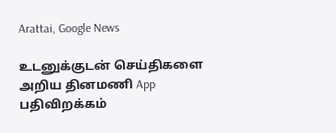Arattai, Google News

உடனுக்குடன் செய்திகளை அறிய தினமணி App பதிவிறக்கம்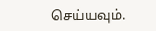செய்யவும்.